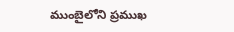ముంబైలోని ప్రముఖ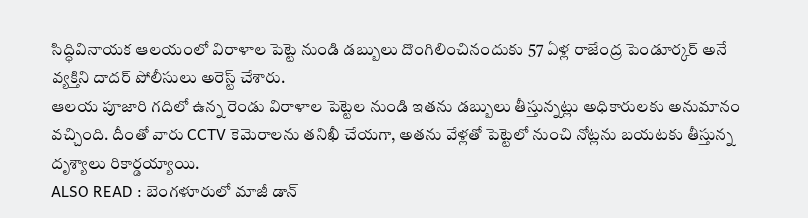సిద్ధివినాయక ఆలయంలో విరాళాల పెట్టె నుండి డబ్బులు దొంగిలించినందుకు 57 ఏళ్ల రాజేంద్ర పెండూర్కర్ అనే వ్యక్తిని దాదర్ పోలీసులు అరెస్ట్ చేశారు.
ఆలయ పూజారి గదిలో ఉన్న రెండు విరాళాల పెట్టెల నుండి ఇతను డబ్బులు తీస్తున్నట్లు అధికారులకు అనుమానం వచ్చింది. దీంతో వారు CCTV కెమెరాలను తనిఖీ చేయగా, అతను వేళ్లతో పెట్టెలో నుంచి నోట్లను బయటకు తీస్తున్న దృశ్యాలు రికార్డయ్యాయి.
ALSO READ : బెంగళూరులో మాజీ డాన్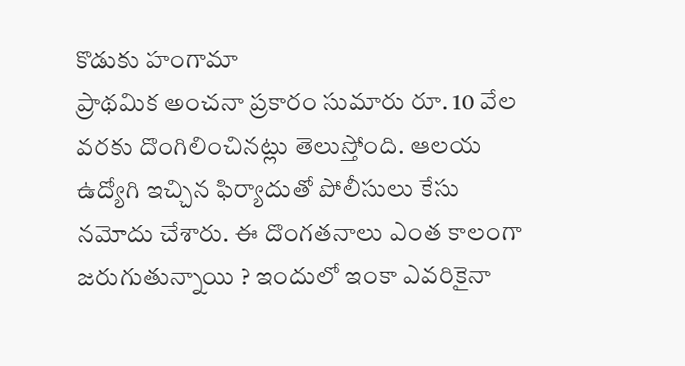కొడుకు హంగామా
ప్రాథమిక అంచనా ప్రకారం సుమారు రూ. 10 వేల వరకు దొంగిలించినట్లు తెలుస్తోంది. ఆలయ ఉద్యోగి ఇచ్చిన ఫిర్యాదుతో పోలీసులు కేసు నమోదు చేశారు. ఈ దొంగతనాలు ఎంత కాలంగా జరుగుతున్నాయి ? ఇందులో ఇంకా ఎవరికైనా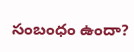సంబంధం ఉందా?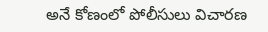అనే కోణంలో పోలీసులు విచారణ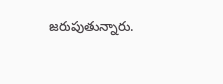జరుపుతున్నారు.